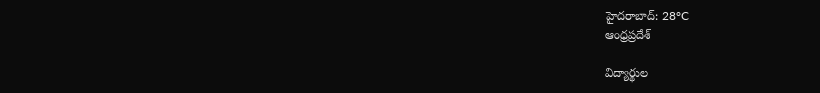హైదరాబాద్: 28°C
ఆంధ్రప్రదేశ్

విద్యార్థుల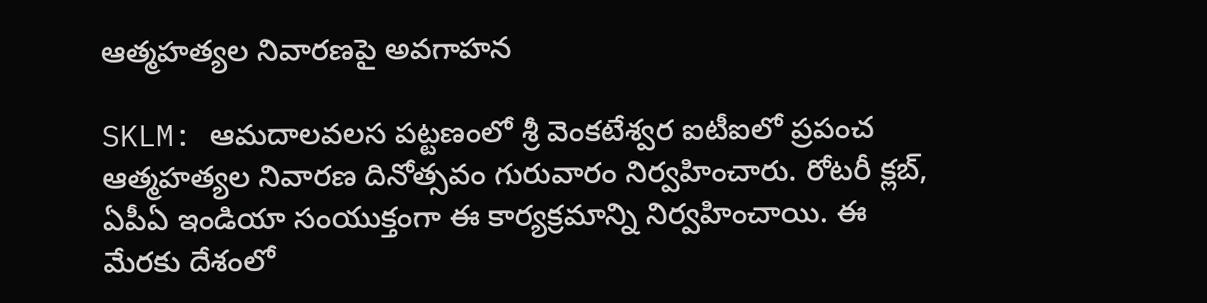ఆత్మహత్యల నివారణపై అవగాహన

SKLM: ఆమదాలవలస పట్టణంలో శ్రీ వెంకటేశ్వర ఐటీఐలో ప్రపంచ ఆత్మహత్యల నివారణ దినోత్సవం గురువారం నిర్వహించారు. రోటరీ క్లబ్, ఏపీఏ ఇండియా సంయుక్తంగా ఈ కార్యక్రమాన్ని నిర్వహించాయి. ఈ మేరకు దేశంలో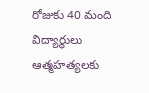రోజుకు 40 మంది విద్యార్థులు ఆత్మహత్యలకు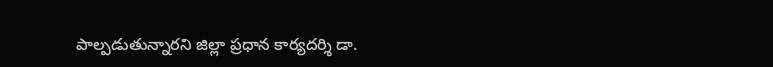పాల్పడుతున్నారని జిల్లా ప్రధాన కార్యదర్శి డా.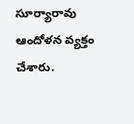సూర్యారావు ఆందోళన వ్యక్తం చేశారు.